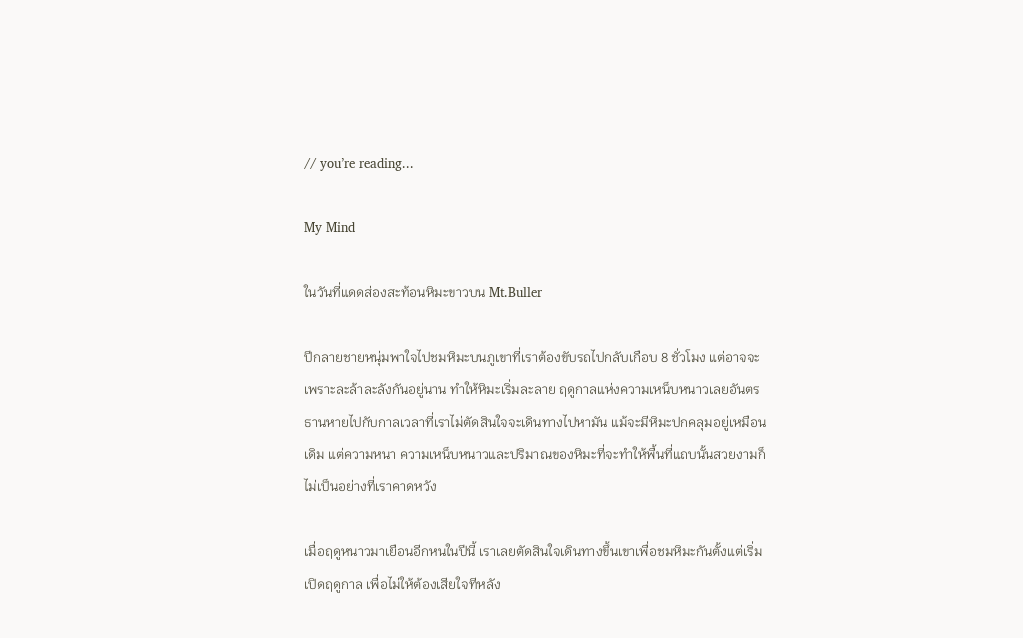// you’re reading...

My Mind

ในวันที่แดดส่องสะท้อนหิมะขาวบน Mt.Buller

ปีกลายชายหนุ่มพาใจไปชมหิมะบนภูเขาที่เราต้องขับรถไปกลับเกือบ 8 ชั่วโมง แต่อาจจะเพราะละล้าละลังกันอยู่นาน ทำให้หิมะเริ่มละลาย ฤดูกาลแห่งความเหน็บหนาวเลยอันตรธานหายไปกับกาลเวลาที่เราไม่ตัดสินใจจะเดินทางไปหามัน แม้จะมีหิมะปกคลุมอยู่เหมือนเดิม แต่ความหนา ความเหน็บหนาวและปริมาณของหิมะที่จะทำให้พื้นที่แถบนั้นสวยงามก็ไม่เป็นอย่างที่เราคาดหวัง

เมื่อฤดูหนาวมาเยือนอีกหนในปีนี้ เราเลยตัดสินใจเดินทางขึ้นเขาเพื่อชมหิมะกันตั้งแต่เริ่มเปิดฤดูกาล เพื่อไม่ให้ต้องเสียใจทีหลัง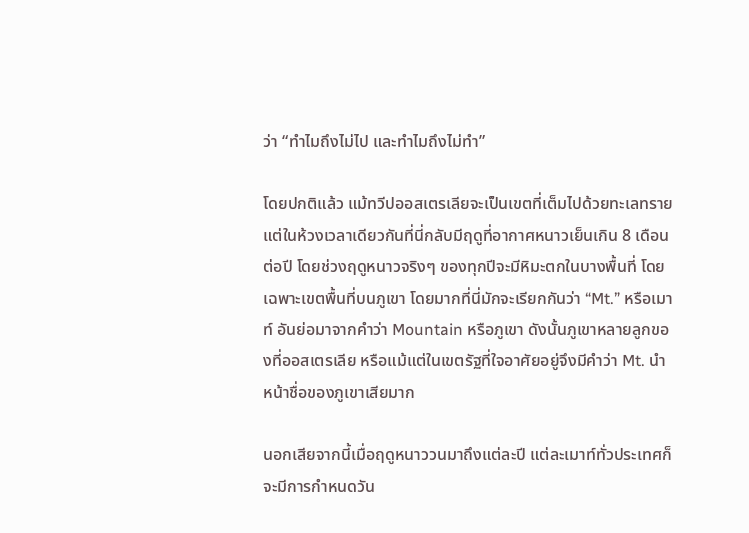ว่า “ทำไมถึงไม่ไป และทำไมถึงไม่ทำ”

โดยปกติแล้ว แม้ทวีปออสเตรเลียจะเป็นเขตที่เต็มไปด้วยทะเลทราย แต่ในห้วงเวลาเดียวกันที่นี่กลับมีฤดูที่อากาศหนาวเย็นเกิน 8 เดือนต่อปี โดยช่วงฤดูหนาวจริงๆ ของทุกปีจะมีหิมะตกในบางพื้นที่ โดยเฉพาะเขตพื้นที่บนภูเขา โดยมากที่นี่มักจะเรียกกันว่า “Mt.” หรือเมาท์ อันย่อมาจากคำว่า Mountain หรือภูเขา ดังนั้นภูเขาหลายลูกของที่ออสเตรเลีย หรือแม้แต่ในเขตรัฐที่ใจอาศัยอยู่จึงมีคำว่า Mt. นำหน้าชื่อของภูเขาเสียมาก

นอกเสียจากนี้เมื่อฤดูหนาววนมาถึงแต่ละปี แต่ละเมาท์ทั่วประเทศก็จะมีการกำหนดวัน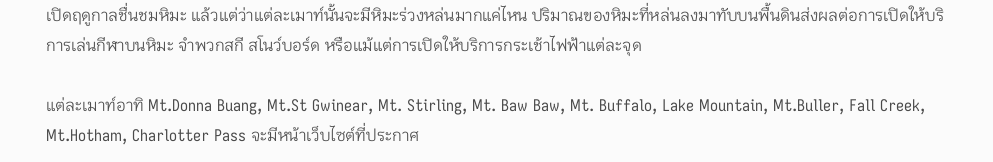เปิดฤดูกาลชื่นชมหิมะ แล้วแต่ว่าแต่ละเมาท์นั้นจะมีหิมะร่วงหล่นมากแค่ไหน ปริมาณของหิมะที่หล่นลงมาทับบนพื้นดินส่งผลต่อการเปิดให้บริการเล่นกีฬาบนหิมะ จำพวกสกี สโนว์บอร์ด หรือแม้แต่การเปิดให้บริการกระเช้าไฟฟ้าแต่ละจุด

แต่ละเมาท์อาทิ Mt.Donna Buang, Mt.St Gwinear, Mt. Stirling, Mt. Baw Baw, Mt. Buffalo, Lake Mountain, Mt.Buller, Fall Creek, Mt.Hotham, Charlotter Pass จะมีหน้าเว็บไซต์ที่ประกาศ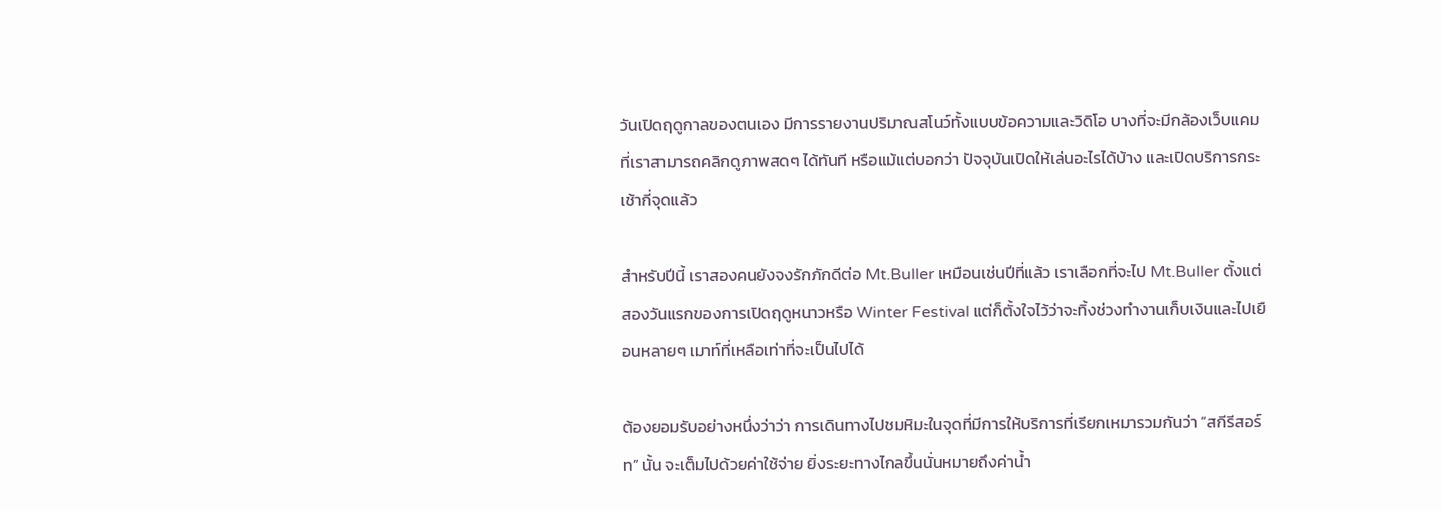วันเปิดฤดูกาลของตนเอง มีการรายงานปริมาณสโนว์ทั้งแบบข้อความและวิดิโอ บางที่จะมีกล้องเว็บแคมที่เราสามารถคลิกดูภาพสดๆ ได้ทันที หรือแม้แต่บอกว่า ปัจจุบันเปิดให้เล่นอะไรได้บ้าง และเปิดบริการกระเช้ากี่จุดแล้ว

สำหรับปีนี้ เราสองคนยังจงรักภักดีต่อ Mt.Buller เหมือนเช่นปีที่แล้ว เราเลือกที่จะไป Mt.Buller ตั้งแต่สองวันแรกของการเปิดฤดูหนาวหรือ Winter Festival แต่ก็ตั้งใจไว้ว่าจะทิ้งช่วงทำงานเก็บเงินและไปเยือนหลายๆ เมาท์ที่เหลือเท่าที่จะเป็นไปได้

ต้องยอมรับอย่างหนึ่งว่าว่า การเดินทางไปชมหิมะในจุดที่มีการให้บริการที่เรียกเหมารวมกันว่า “สกีรีสอร์ท” นั้น จะเต็มไปด้วยค่าใช้จ่าย ยิ่งระยะทางไกลขึ้นนั่นหมายถึงค่าน้ำ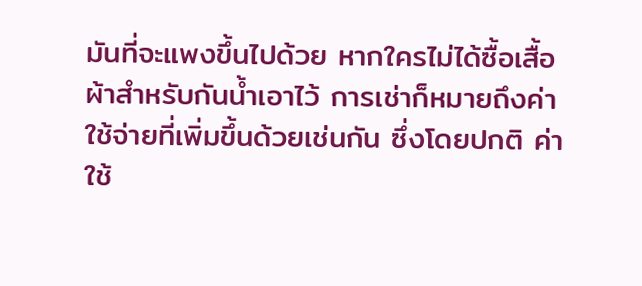มันที่จะแพงขึ้นไปด้วย หากใครไม่ได้ซื้อเสื้อผ้าสำหรับกันน้ำเอาไว้ การเช่าก็หมายถึงค่าใช้จ่ายที่เพิ่มขึ้นด้วยเช่นกัน ซึ่งโดยปกติ ค่าใช้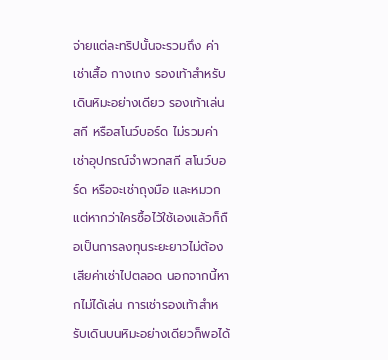จ่ายแต่ละทริปนั้นจะรวมถึง ค่าเช่าเสื้อ กางเกง รองเท้าสำหรับเดินหิมะอย่างเดียว รองเท้าเล่นสกี หรือสโนว์บอร์ด ไม่รวมค่าเช่าอุปกรณ์จำพวกสกี สโนว์บอร์ด หรือจะเช่าถุงมือ และหมวก แต่หากว่าใครซื้อไว้ใช้เองแล้วก็ถือเป็นการลงทุนระยะยาวไม่ต้องเสียค่าเช่าไปตลอด นอกจากนี้หากไม่ได้เล่น การเช่ารองเท้าสำหรับเดินบนหิมะอย่างเดียวก็พอได้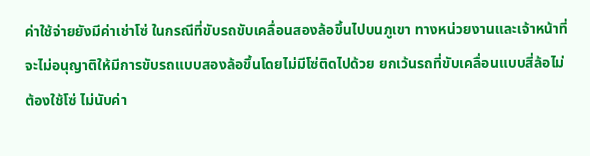ค่าใช้จ่ายยังมีค่าเช่าโซ่ ในกรณีที่ขับรถขับเคลื่อนสองล้อขึ้นไปบนภูเขา ทางหน่วยงานและเจ้าหน้าที่จะไม่อนุญาติให้มีการขับรถแบบสองล้อขึ้นโดยไม่มีโซ่ติดไปด้วย ยกเว้นรถที่ขับเคลื่อนแบบสี่ล้อไม่ต้องใช้โซ่ ไม่นับค่า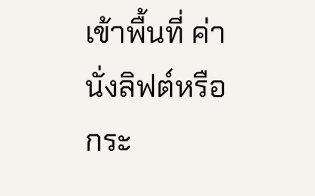เข้าพื้นที่ ค่านั่งลิฟต์หรือกระ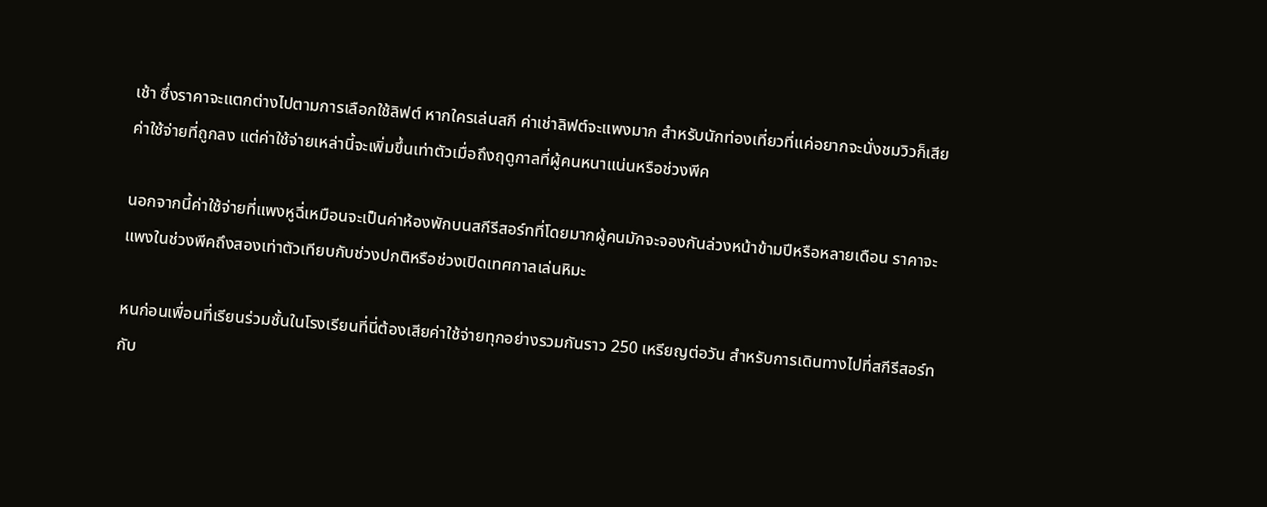เช้า ซึ่งราคาจะแตกต่างไปตามการเลือกใช้ลิฟต์ หากใครเล่นสกี ค่าเช่าลิฟต์จะแพงมาก สำหรับนักท่องเที่ยวที่แค่อยากจะนั่งชมวิวก็เสียค่าใช้จ่ายที่ถูกลง แต่ค่าใช้จ่ายเหล่านี้จะเพิ่มขึ้นเท่าตัวเมื่อถึงฤดูกาลที่ผู้คนหนาแน่นหรือช่วงพีค

นอกจากนี้ค่าใช้จ่ายที่แพงหูฉี่เหมือนจะเป็นค่าห้องพักบนสกีรีสอร์ทที่โดยมากผู้คนมักจะจองกันล่วงหน้าข้ามปีหรือหลายเดือน ราคาจะแพงในช่วงพีคถึงสองเท่าตัวเทียบกับช่วงปกติหรือช่วงเปิดเทศกาลเล่นหิมะ

หนก่อนเพื่อนที่เรียนร่วมชั้นในโรงเรียนที่นี่ต้องเสียค่าใช้จ่ายทุกอย่างรวมกันราว 250 เหรียญต่อวัน สำหรับการเดินทางไปที่สกีรีสอร์ทกับ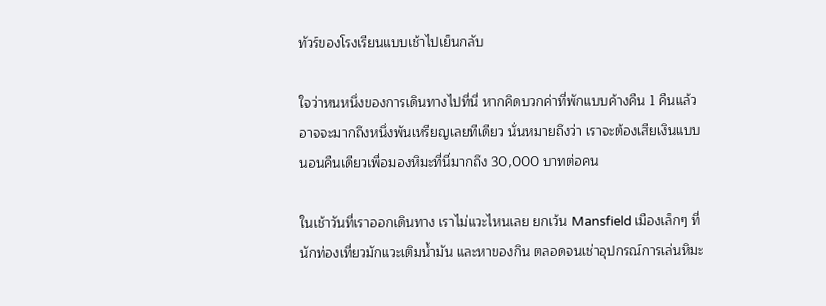ทัวร์ของโรงเรียนแบบเช้าไปเย็นกลับ

ใจว่าหนหนึ่งของการเดินทางไปที่นี่ หากคิดบวกค่าที่พักแบบค้างคืน 1 คืนแล้ว อาจจะมากถึงหนึ่งพันเหรียญเลยทีเดียว นั่นหมายถึงว่า เราจะต้องเสียเงินแบบนอนคืนเดียวเพื่อมองหิมะที่นี่มากถึง 30,000 บาทต่อคน

ในเช้าวันที่เราออกเดินทาง เราไม่แวะไหนเลย ยกเว้น Mansfield เมืองเล็กๆ ที่นักท่องเที่ยวมักแวะเติมน้ำมัน และหาของกิน ตลอดจนเช่าอุปกรณ์การเล่นหิมะ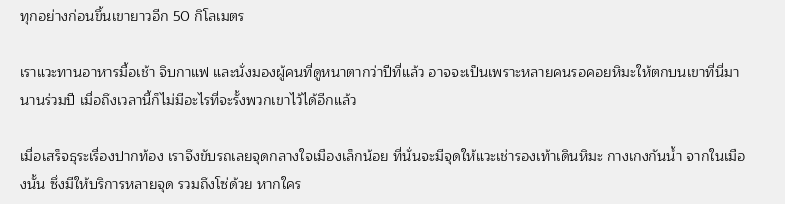ทุกอย่างก่อนขึ้นเขายาวอีก 50 กิโลเมตร

เราแวะทานอาหารมื้อเช้า จิบกาแฟ และนั่งมองผู้คนที่ดูหนาตากว่าปีที่แล้ว อาจจะเป็นเพราะหลายคนรอคอยหิมะให้ตกบนเขาที่นี่มานานร่วมปี เมื่อถึงเวลานี้ก็ไม่มีอะไรที่จะรั้งพวกเขาไว้ได้อีกแล้ว

เมื่อเสร็จธุระเรื่องปากท้อง เราจึงขับรถเลยจุดกลางใจเมืองเล็กน้อย ที่นั่นจะมีจุดให้แวะเช่ารองเท้าเดินหิมะ กางเกงกันน้ำ จากในเมืองนั้น ซึ่งมีให้บริการหลายจุด รวมถึงโซ่ด้วย หากใคร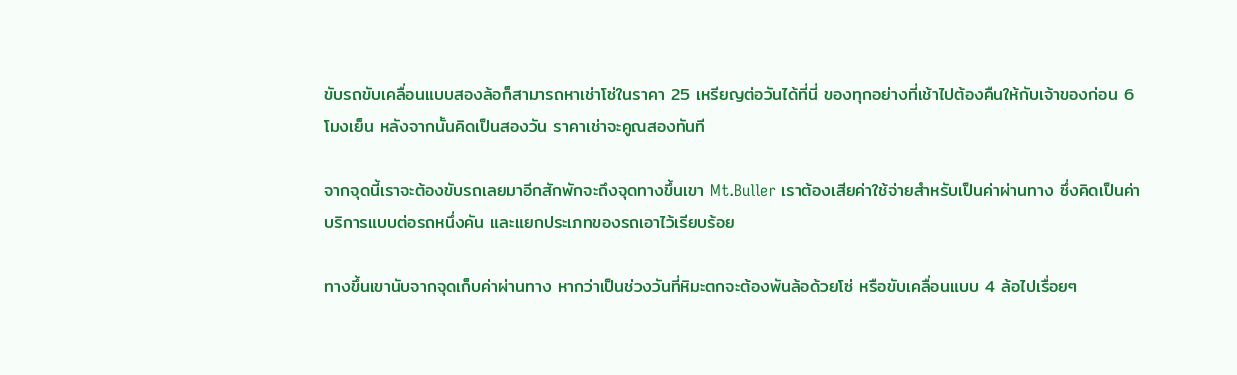ขับรถขับเคลื่อนแบบสองล้อก็สามารถหาเช่าโซ่ในราคา 25 เหรียญต่อวันได้ที่นี่ ของทุกอย่างที่เช้าไปต้องคืนให้กับเจ้าของก่อน 6 โมงเย็น หลังจากนั้นคิดเป็นสองวัน ราคาเช่าจะคูณสองทันที

จากจุดนี้เราจะต้องขับรถเลยมาอีกสักพักจะถึงจุดทางขึ้นเขา Mt.Buller เราต้องเสียค่าใช้จ่ายสำหรับเป็นค่าผ่านทาง ซึ่งคิดเป็นค่าบริการแบบต่อรถหนึ่งคัน และแยกประเภทของรถเอาไว้เรียบร้อย

ทางขึ้นเขานับจากจุดเก็บค่าผ่านทาง หากว่าเป็นช่วงวันที่หิมะตกจะต้องพันล้อด้วยโซ่ หรือขับเคลื่อนแบบ 4 ล้อไปเรื่อยๆ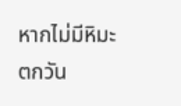หากไม่มีหิมะตกวัน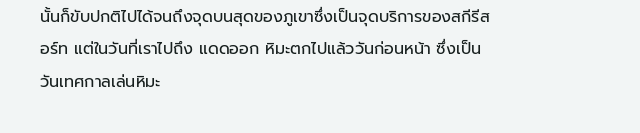นั้นก็ขับปกติไปได้จนถึงจุดบนสุดของภูเขาซึ่งเป็นจุดบริการของสกีรีสอร์ท แต่ในวันที่เราไปถึง แดดออก หิมะตกไปแล้ววันก่อนหน้า ซึ่งเป็นวันเทศกาลเล่นหิมะ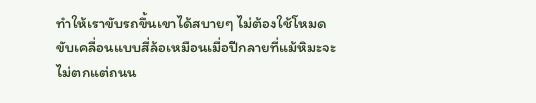ทำให้เราขับรถขึ้นเขาได้สบายๆ ไม่ต้องใช้โหมดขับเคลื่อนแบบสี่ล้อเหมือนเมื่อปีกลายที่แม้หิมะจะไม่ตกแต่ถนน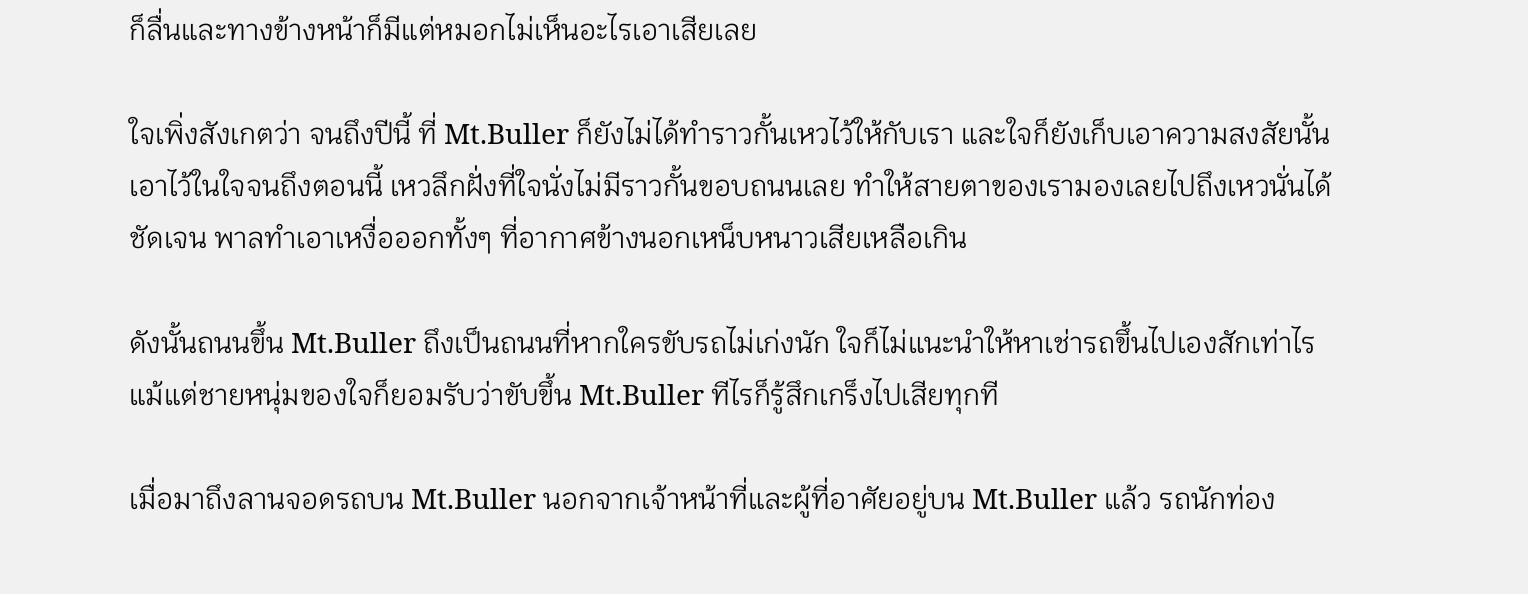ก็ลื่นและทางข้างหน้าก็มีแต่หมอกไม่เห็นอะไรเอาเสียเลย

ใจเพิ่งสังเกตว่า จนถึงปีนี้ ที่ Mt.Buller ก็ยังไม่ได้ทำราวกั้นเหวไว้ให้กับเรา และใจก็ยังเก็บเอาความสงสัยนั้นเอาไว้ในใจจนถึงตอนนี้ เหวลึกฝั่งที่ใจนั่งไม่มีราวกั้นขอบถนนเลย ทำให้สายตาของเรามองเลยไปถึงเหวนั่นได้ชัดเจน พาลทำเอาเหงื่อออกทั้งๆ ที่อากาศข้างนอกเหน็บหนาวเสียเหลือเกิน

ดังนั้นถนนขึ้น Mt.Buller ถึงเป็นถนนที่หากใครขับรถไม่เก่งนัก ใจก็ไม่แนะนำให้หาเช่ารถขึ้นไปเองสักเท่าไร แม้แต่ชายหนุ่มของใจก็ยอมรับว่าขับขึ้น Mt.Buller ทีไรก็รู้สึกเกร็งไปเสียทุกที

เมื่อมาถึงลานจอดรถบน Mt.Buller นอกจากเจ้าหน้าที่และผู้ที่อาศัยอยู่บน Mt.Buller แล้ว รถนักท่อง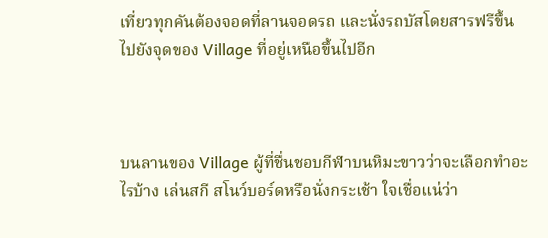เที่ยวทุกคันต้องจอดที่ลานจอดรถ และนั่งรถบัสโดยสารฟรีขึ้นไปยังจุดของ Village ที่อยู่เหนือขึ้นไปอีก



บนลานของ Village ผู้ที่ชื่นชอบกีฬาบนหิมะขาวว่าจะเลือกทำอะไรบ้าง เล่นสกี สโนว์บอร์ดหรือนั่งกระเช้า ใจเชื่อแน่ว่า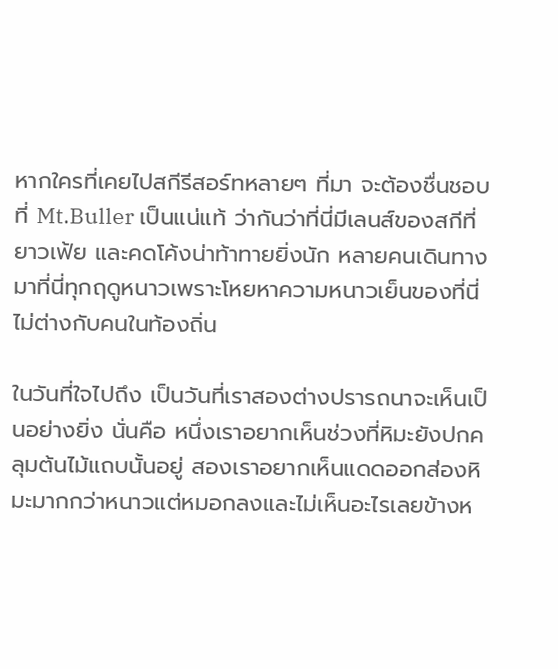หากใครที่เคยไปสกีรีสอร์ทหลายๆ ที่มา จะต้องชื่นชอบที่ Mt.Buller เป็นแน่แท้ ว่ากันว่าที่นี่มีเลนส์ของสกีที่ยาวเฟ้ย และคดโค้งน่าท้าทายยิ่งนัก หลายคนเดินทางมาที่นี่ทุกฤดูหนาวเพราะโหยหาความหนาวเย็นของที่นี่ไม่ต่างกับคนในท้องถิ่น

ในวันที่ใจไปถึง เป็นวันที่เราสองต่างปรารถนาจะเห็นเป็นอย่างยิ่ง นั่นคือ หนึ่งเราอยากเห็นช่วงที่หิมะยังปกคลุมต้นไม้แถบนั้นอยู่ สองเราอยากเห็นแดดออกส่องหิมะมากกว่าหนาวแต่หมอกลงและไม่เห็นอะไรเลยข้างห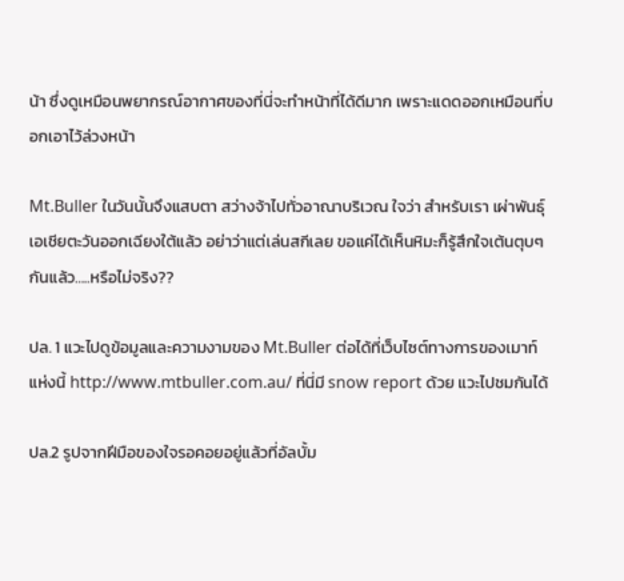น้า ซึ่งดูเหมือนพยากรณ์อากาศของที่นี่จะทำหน้าที่ได้ดีมาก เพราะแดดออกเหมือนที่บอกเอาไว้ล่วงหน้า

Mt.Buller ในวันนั้นจึงแสบตา สว่างจ้าไปทั่วอาณาบริเวณ ใจว่า สำหรับเรา เผ่าพันธุ์เอเชียตะวันออกเฉียงใต้แล้ว อย่าว่าแต่เล่นสกีเลย ขอแค่ได้เห็นหิมะก็รู้สึกใจเต้นตุบๆ กันแล้ว…..หรือไม่จริง??

ปล. 1 แวะไปดูข้อมูลและความงามของ Mt.Buller ต่อได้ที่เว็บไซต์ทางการของเมาท์แห่งนี้ http://www.mtbuller.com.au/ ที่นี่มี snow report ด้วย แวะไปชมกันได้

ปล.2 รูปจากฝีมือของใจรอคอยอยู่แล้วที่อัลบั้ม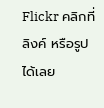Flickr คลิกที่ ลิงค์ หรือรูป ได้เลย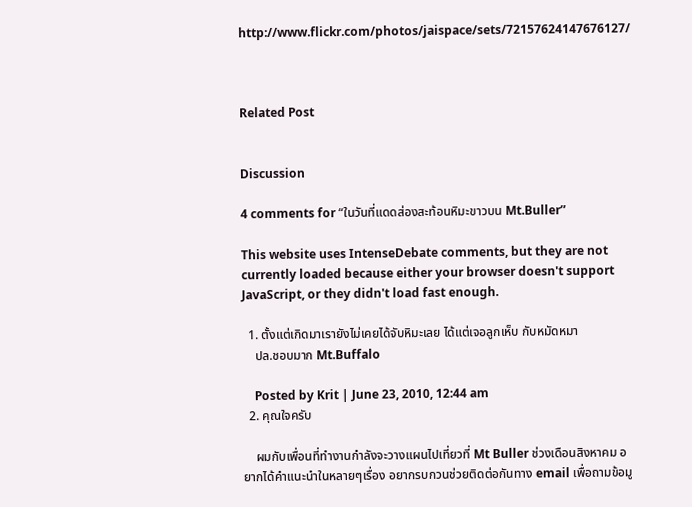http://www.flickr.com/photos/jaispace/sets/72157624147676127/



Related Post


Discussion

4 comments for “ในวันที่แดดส่องสะท้อนหิมะขาวบน Mt.Buller”

This website uses IntenseDebate comments, but they are not currently loaded because either your browser doesn't support JavaScript, or they didn't load fast enough.

  1. ตั้งแต่เกิดมาเรายังไม่เคยได้จับหิมะเลย ได้แต่เจอลูกเห็บ กับหมัดหมา
    ปล.ชอบมาก Mt.Buffalo

    Posted by Krit | June 23, 2010, 12:44 am
  2. คุณใจครับ

    ผมกับเพื่อนที่ทำงานกำลังจะวางแผนไปเที่ยวที่ Mt Buller ช่วงเดือนสิงหาคม อยากได้คำแนะนำในหลายๆเรื่อง อยากรบกวนช่วยติดต่อกันทาง email เพื่อถามข้อมู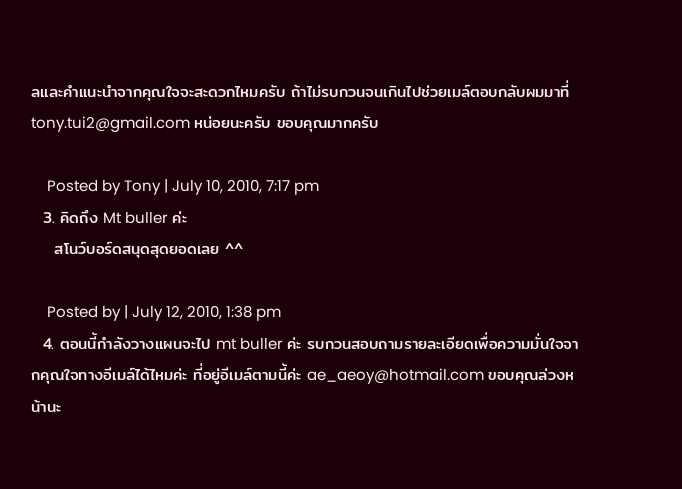ลและคำแนะนำจากคุณใจจะสะดวกไหมครับ ถ้าไม่รบกวนจนเกินไปช่วยเมล์ตอบกลับผมมาที่ tony.tui2@gmail.com หน่อยนะครับ ขอบคุณมากครับ

    Posted by Tony | July 10, 2010, 7:17 pm
  3. คิดถึง Mt buller ค่ะ
    สโนว์บอร์ดสนุดสุดยอดเลย ^^

    Posted by | July 12, 2010, 1:38 pm
  4. ตอนนี้กำลังวางแผนจะไป mt buller ค่ะ รบกวนสอบถามรายละเอียดเพื่อความมั่นใจจากคุณใจทางอีเมล์ได้ไหมค่ะ ที่อยู่อีเมล์ตามนี้ค่ะ ae_aeoy@hotmail.com ขอบคุณล่วงหน้านะ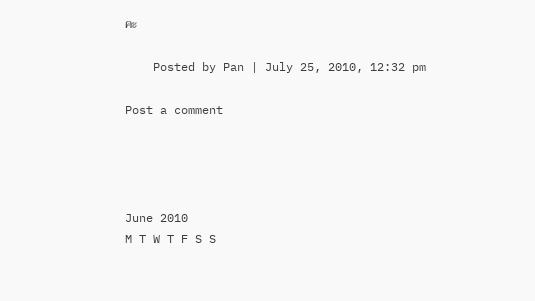คะ

    Posted by Pan | July 25, 2010, 12:32 pm

Post a comment




June 2010
M T W T F S S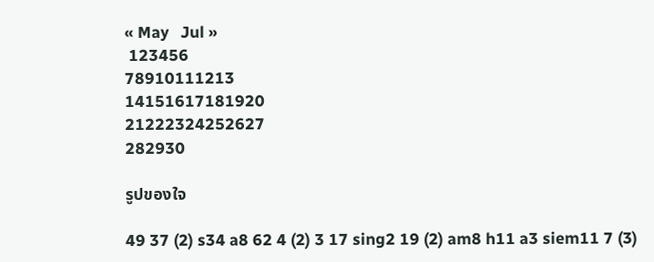« May   Jul »
 123456
78910111213
14151617181920
21222324252627
282930

รูปของใจ

49 37 (2) s34 a8 62 4 (2) 3 17 sing2 19 (2) am8 h11 a3 siem11 7 (3)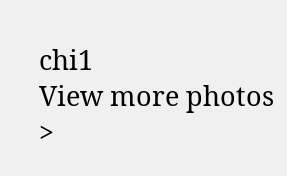chi1
View more photos >